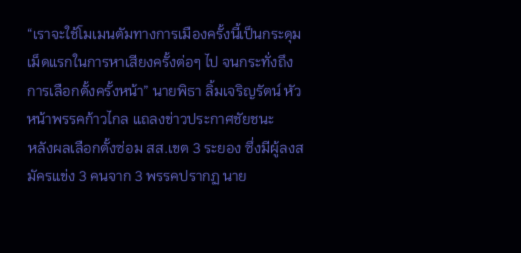“เราจะใช้โมเมนตัมทางการเมืองครั้งนี้เป็นกระดุมเม็ดแรกในการหาเสียงครั้งต่อๆ ไป จนกระทั่งถึงการเลือกตั้งครั้งหน้า” นายพิธา ลิ้มเจริญรัตน์ หัวหน้าพรรคก้าวไกล แถลงข่าวประกาศชัยชนะ
หลังผลเลือกตั้งซ่อม สส.เขต 3 ระยอง ซึ่งมีผู้ลงสมัครแข่ง 3 คนจาก 3 พรรคปรากฏ นาย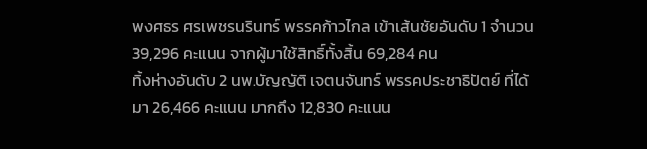พงศธร ศรเพชรนรินทร์ พรรคก้าวไกล เข้าเส้นชัยอันดับ 1 จำนวน 39,296 คะแนน จากผู้มาใช้สิทธิ์ทั้งสิ้น 69,284 คน
ทิ้งห่างอันดับ 2 นพ.บัญญัติ เจตนจันทร์ พรรคประชาธิปัตย์ ที่ได้มา 26,466 คะแนน มากถึง 12,830 คะแนน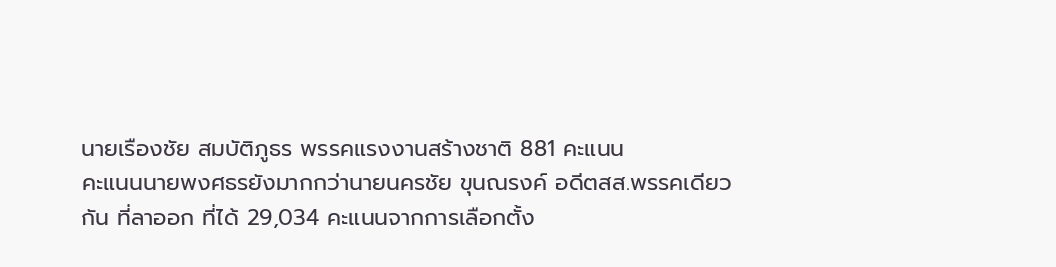นายเรืองชัย สมบัติภูธร พรรคแรงงานสร้างชาติ 881 คะแนน
คะแนนนายพงศธรยังมากกว่านายนครชัย ขุนณรงค์ อดีตสส.พรรคเดียวกัน ที่ลาออก ที่ได้ 29,034 คะแนนจากการเลือกตั้ง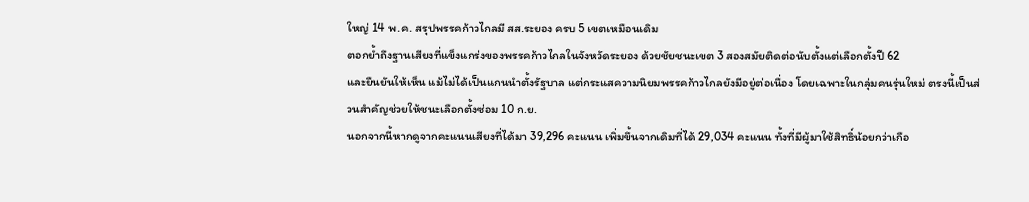ใหญ่ 14 พ.ค. สรุปพรรคก้าวไกลมี สส.ระยอง ครบ 5 เขตเหมือนเดิม
ตอกย้ำถึงฐานเสียงที่แข็งแกร่งของพรรคก้าวไกลในจังหวัดระยอง ด้วยชัยชนะเขต 3 สองสมัยติดต่อนับตั้งแต่เลือกตั้งปี 62
และยืนยันให้เห็น แม้ไม่ได้เป็นแกนนำตั้งรัฐบาล แต่กระแสความนิยมพรรคก้าวไกลยังมีอยู่ต่อเนื่อง โดยเฉพาะในกลุ่มคนรุ่นใหม่ ตรงนี้เป็นส่วนสำคัญช่วยให้ชนะเลือกตั้งซ่อม 10 ก.ย.
นอกจากนี้หากดูจากคะแนนเสียงที่ได้มา 39,296 คะแนน เพิ่มขึ้นจากเดิมที่ได้ 29,034 คะแนน ทั้งที่มีผู้มาใช้สิทธิ์น้อยกว่าเกือ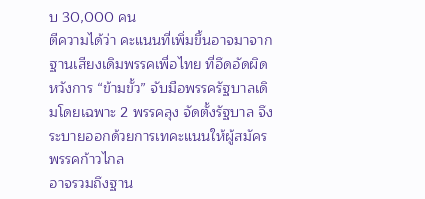บ 30,000 คน
ตีความได้ว่า คะแนนที่เพิ่มขึ้นอาจมาจากฐานเสียงเดิมพรรคเพื่อไทย ที่อึดอัดผิดหวังการ “ข้ามขั้ว” จับมือพรรครัฐบาลเดิมโดยเฉพาะ 2 พรรคลุง จัดตั้งรัฐบาล จึงระบายออกด้วยการเทคะแนนให้ผู้สมัครพรรคก้าวไกล
อาจรวมถึงฐาน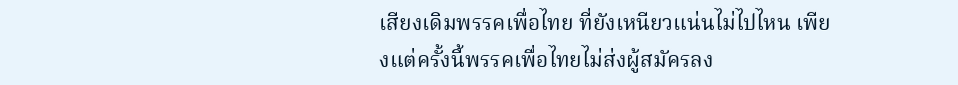เสียงเดิมพรรคเพื่อไทย ที่ยังเหนียวแน่นไม่ไปไหน เพียงแต่ครั้งนี้พรรคเพื่อไทยไม่ส่งผู้สมัครลง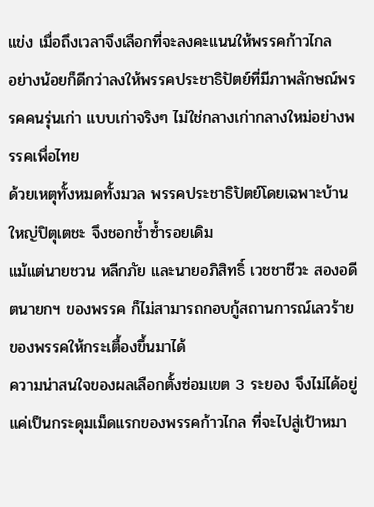แข่ง เมื่อถึงเวลาจึงเลือกที่จะลงคะแนนให้พรรคก้าวไกล
อย่างน้อยก็ดีกว่าลงให้พรรคประชาธิปัตย์ที่มีภาพลักษณ์พรรคคนรุ่นเก่า แบบเก่าจริงๆ ไม่ใช่กลางเก่ากลางใหม่อย่างพรรคเพื่อไทย
ด้วยเหตุทั้งหมดทั้งมวล พรรคประชาธิปัตย์โดยเฉพาะบ้านใหญ่ปิตุเตชะ จึงชอกช้ำซ้ำรอยเดิม
แม้แต่นายชวน หลีกภัย และนายอภิสิทธิ์ เวชชาชีวะ สองอดีตนายกฯ ของพรรค ก็ไม่สามารถกอบกู้สถานการณ์เลวร้ายของพรรคให้กระเตื้องขึ้นมาได้
ความน่าสนใจของผลเลือกตั้งซ่อมเขต 3 ระยอง จึงไม่ได้อยู่แค่เป็นกระดุมเม็ดแรกของพรรคก้าวไกล ที่จะไปสู่เป้าหมา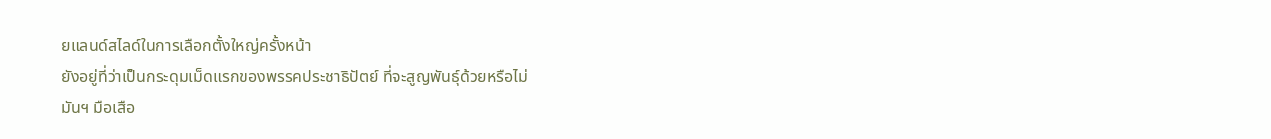ยแลนด์สไลด์ในการเลือกตั้งใหญ่ครั้งหน้า
ยังอยู่ที่ว่าเป็นกระดุมเม็ดแรกของพรรคประชาธิปัตย์ ที่จะสูญพันธุ์ด้วยหรือไม่
มันฯ มือเสือ